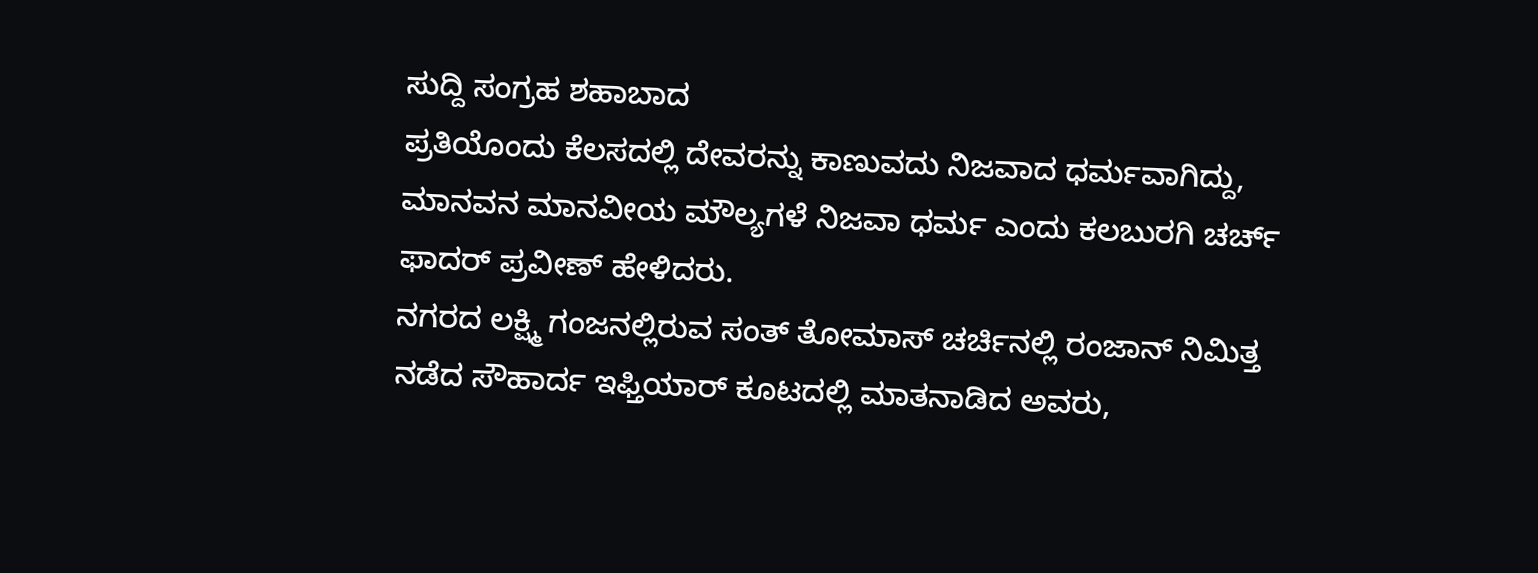ಸುದ್ದಿ ಸಂಗ್ರಹ ಶಹಾಬಾದ
ಪ್ರತಿಯೊಂದು ಕೆಲಸದಲ್ಲಿ ದೇವರನ್ನು ಕಾಣುವದು ನಿಜವಾದ ಧರ್ಮವಾಗಿದ್ದು, ಮಾನವನ ಮಾನವೀಯ ಮೌಲ್ಯಗಳೆ ನಿಜವಾ ಧರ್ಮ ಎಂದು ಕಲಬುರಗಿ ಚರ್ಚ್ ಫಾದರ್ ಪ್ರವೀಣ್ ಹೇಳಿದರು.
ನಗರದ ಲಕ್ಷ್ಮಿ ಗಂಜನಲ್ಲಿರುವ ಸಂತ್ ತೋಮಾಸ್ ಚರ್ಚಿನಲ್ಲಿ ರಂಜಾನ್ ನಿಮಿತ್ತ ನಡೆದ ಸೌಹಾರ್ದ ಇಫ್ತಿಯಾರ್ ಕೂಟದಲ್ಲಿ ಮಾತನಾಡಿದ ಅವರು,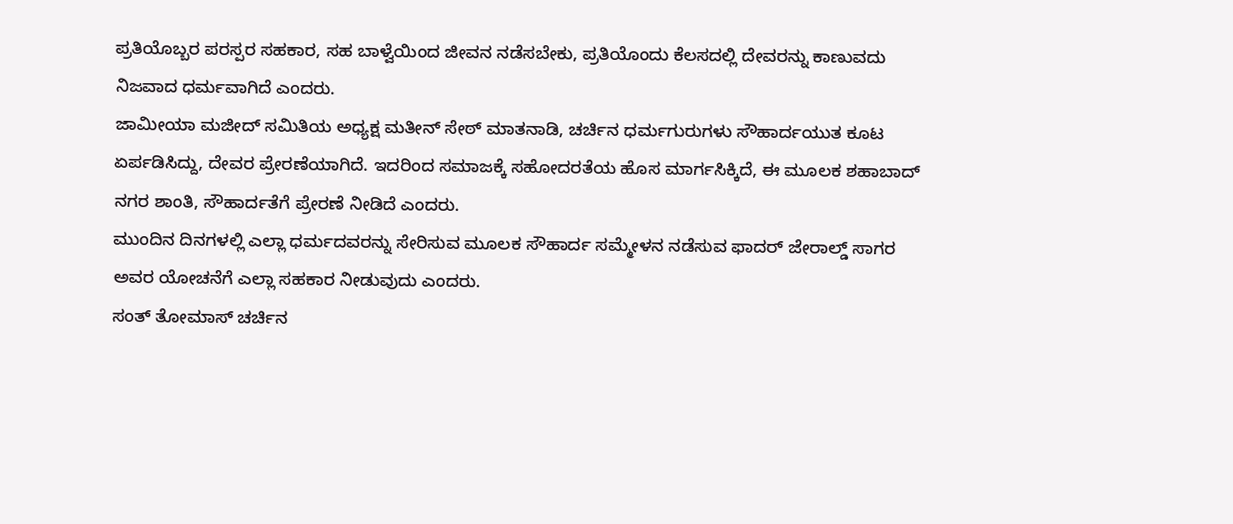ಪ್ರತಿಯೊಬ್ಬರ ಪರಸ್ಪರ ಸಹಕಾರ, ಸಹ ಬಾಳ್ವೆಯಿಂದ ಜೀವನ ನಡೆಸಬೇಕು, ಪ್ರತಿಯೊಂದು ಕೆಲಸದಲ್ಲಿ ದೇವರನ್ನು ಕಾಣುವದು ನಿಜವಾದ ಧರ್ಮವಾಗಿದೆ ಎಂದರು.
ಜಾಮೀಯಾ ಮಜೀದ್ ಸಮಿತಿಯ ಅಧ್ಯಕ್ಷ ಮತೀನ್ ಸೇಠ್ ಮಾತನಾಡಿ, ಚರ್ಚಿನ ಧರ್ಮಗುರುಗಳು ಸೌಹಾರ್ದಯುತ ಕೂಟ ಏರ್ಪಡಿಸಿದ್ದು, ದೇವರ ಪ್ರೇರಣೆಯಾಗಿದೆ. ಇದರಿಂದ ಸಮಾಜಕ್ಕೆ ಸಹೋದರತೆಯ ಹೊಸ ಮಾರ್ಗಸಿಕ್ಕಿದೆ, ಈ ಮೂಲಕ ಶಹಾಬಾದ್ ನಗರ ಶಾಂತಿ, ಸೌಹಾರ್ದತೆಗೆ ಪ್ರೇರಣೆ ನೀಡಿದೆ ಎಂದರು.
ಮುಂದಿನ ದಿನಗಳಲ್ಲಿ ಎಲ್ಲಾ ಧರ್ಮದವರನ್ನು ಸೇರಿಸುವ ಮೂಲಕ ಸೌಹಾರ್ದ ಸಮ್ಮೇಳನ ನಡೆಸುವ ಫಾದರ್ ಜೇರಾಲ್ಡ್ ಸಾಗರ ಅವರ ಯೋಚನೆಗೆ ಎಲ್ಲಾ ಸಹಕಾರ ನೀಡುವುದು ಎಂದರು.
ಸಂತ್ ತೋಮಾಸ್ ಚರ್ಚಿನ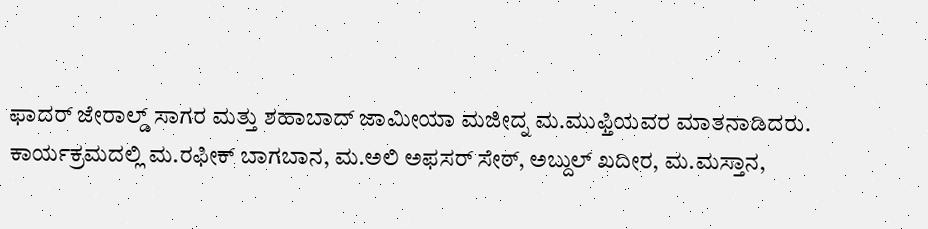ಫಾದರ್ ಜೇರಾಲ್ಡ್ ಸಾಗರ ಮತ್ತು ಶಹಾಬಾದ್ ಜಾಮೀಯಾ ಮಜೀದ್ನ ಮ.ಮುಫ್ತಿಯವರ ಮಾತನಾಡಿದರು.
ಕಾರ್ಯಕ್ರಮದಲ್ಲಿ ಮ.ರಫೀಕ್ ಬಾಗಬಾನ, ಮ.ಅಲಿ ಅಫಸರ್ ಸೇಠ್, ಅಬ್ದುಲ್ ಖದೀರ, ಮ.ಮಸ್ತಾನ,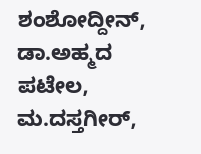ಶಂಶೋದ್ದೀನ್, ಡಾ.ಅಹ್ಮದ ಪಟೇಲ, ಮ.ದಸ್ತಗೀರ್,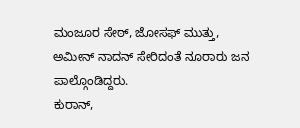ಮಂಜೂರ ಸೇಠ್, ಜೋಸಫ್ ಮುತ್ತು, ಅಮೀನ್ ನಾದನ್ ಸೇರಿದಂತೆ ನೂರಾರು ಜನ ಪಾಲ್ಗೊಂಡಿದ್ದರು.
ಕುರಾನ್,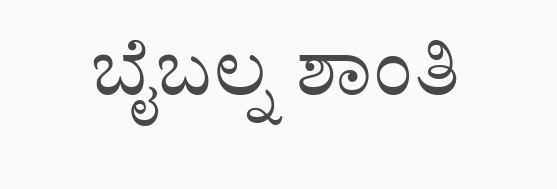ಬೈಬಲ್ನ ಶಾಂತಿ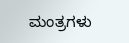ಮಂತ್ರಗಳು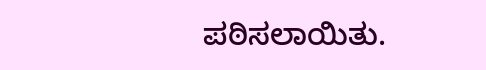ಪಠಿಸಲಾಯಿತು.